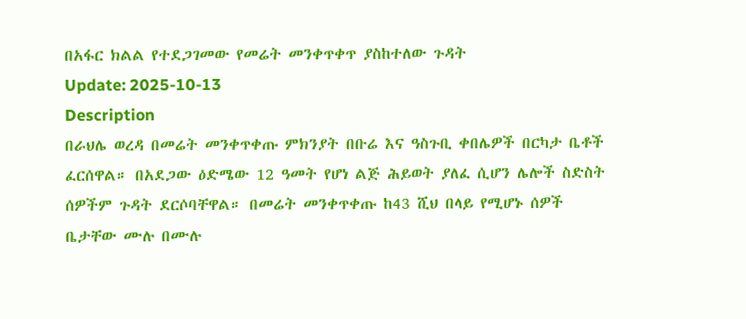በአፋር ክልል የተደጋገመው የመሬት መንቀጥቀጥ ያስከተለው ጉዳት
Update: 2025-10-13
Description
በራህሌ ወረዳ በመሬት መንቀጥቀጡ ምክንያት በቡሬ እና ዓስጉቢ ቀበሌዎች በርካታ ቤቶች ፈርሰዋል። በአደጋው ዕድሜው 12 ዓመት የሆነ ልጅ ሕይወት ያለፈ ሲሆን ሌሎች ስድስት ሰዎችም ጉዳት ደርሶባቸዋል። በመሬት መንቀጥቀጡ ከ43 ሺህ በላይ የሚሆኑ ሰዎች ቤታቸው ሙሉ በሙሉ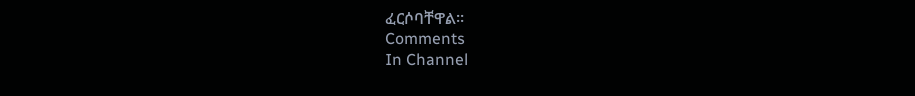ፈርሶባቸዋል።
Comments
In Channel